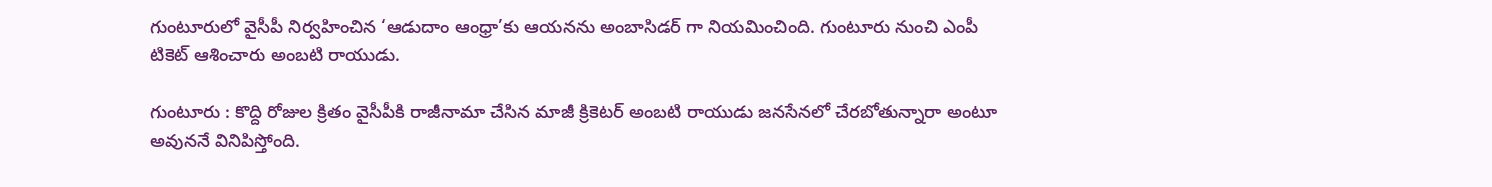గుంటూరులో వైసీపీ నిర్వహించిన ‘ఆడుదాం ఆంధ్రా’కు ఆయనను అంబాసిడర్ గా నియమించింది. గుంటూరు నుంచి ఎంపీ టికెట్ ఆశించారు అంబటి రాయుడు.

గుంటూరు : కొద్ది రోజుల క్రితం వైసీపీకి రాజీనామా చేసిన మాజీ క్రికెటర్ అంబటి రాయుడు జనసేనలో చేరబోతున్నారా అంటూ అవుననే వినిపిస్తోంది.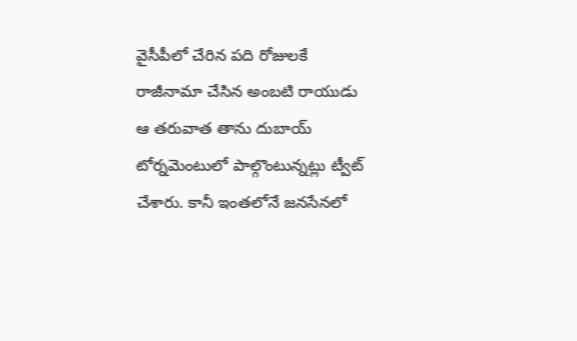వైసీపీలో చేరిన పది రోజులకే రాజీనామా చేసిన అంబటి రాయుడు ఆ తరువాత తాను దుబాయ్ టోర్నమెంటులో పాల్గొంటున్నట్లు ట్వీట్ చేశారు. కానీ ఇంతలోనే జనసేనలో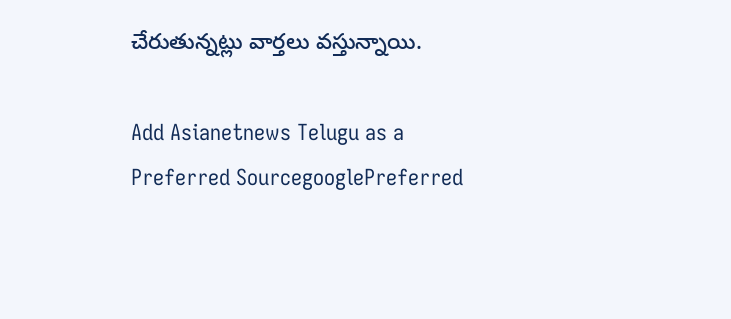చేరుతున్నట్లు వార్తలు వస్తున్నాయి.

Add Asianetnews Telugu as a Preferred SourcegooglePreferred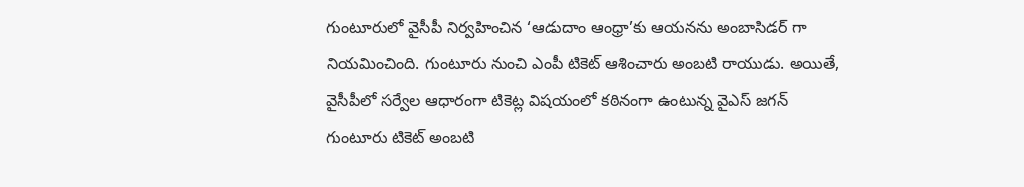గుంటూరులో వైసీపీ నిర్వహించిన ‘ఆడుదాం ఆంధ్రా’కు ఆయనను అంబాసిడర్ గా నియమించింది. గుంటూరు నుంచి ఎంపీ టికెట్ ఆశించారు అంబటి రాయుడు. అయితే, వైసీపీలో సర్వేల ఆధారంగా టికెట్ల విషయంలో కఠినంగా ఉంటున్న వైఎస్ జగన్ గుంటూరు టికెట్ అంబటి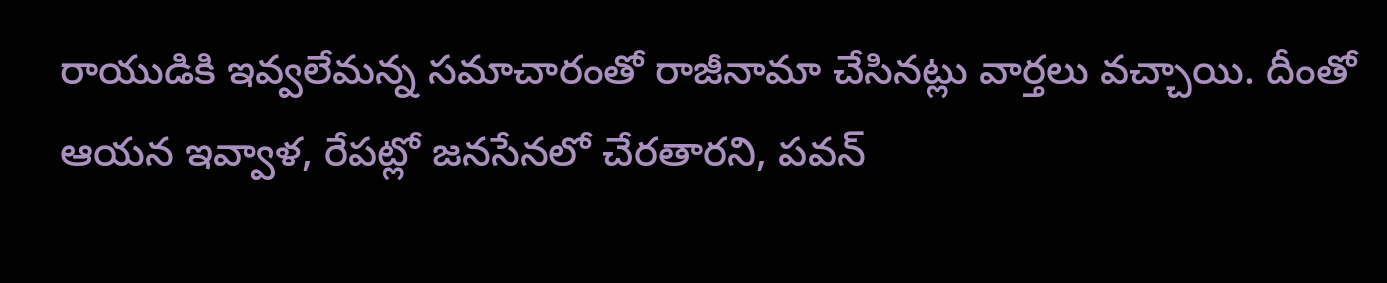రాయుడికి ఇవ్వలేమన్న సమాచారంతో రాజీనామా చేసినట్లు వార్తలు వచ్చాయి. దీంతో ఆయన ఇవ్వాళ, రేపట్లో జనసేనలో చేరతారని, పవన్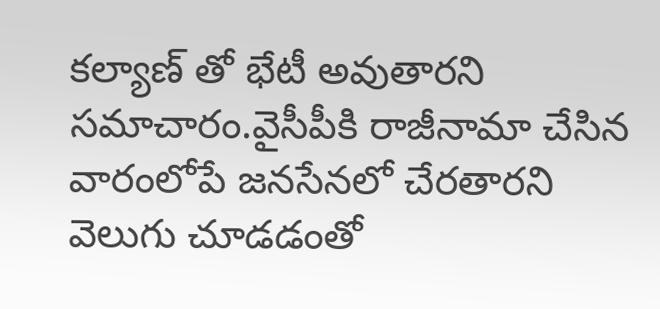కల్యాణ్ తో భేటీ అవుతారని సమాచారం.వైసీపీకి రాజీనామా చేసిన వారంలోపే జనసేనలో చేరతారని వెలుగు చూడడంతో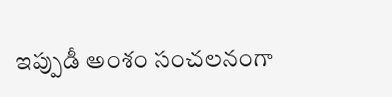ఇప్పుడీ అంశం సంచలనంగా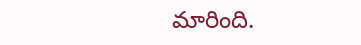మారింది.